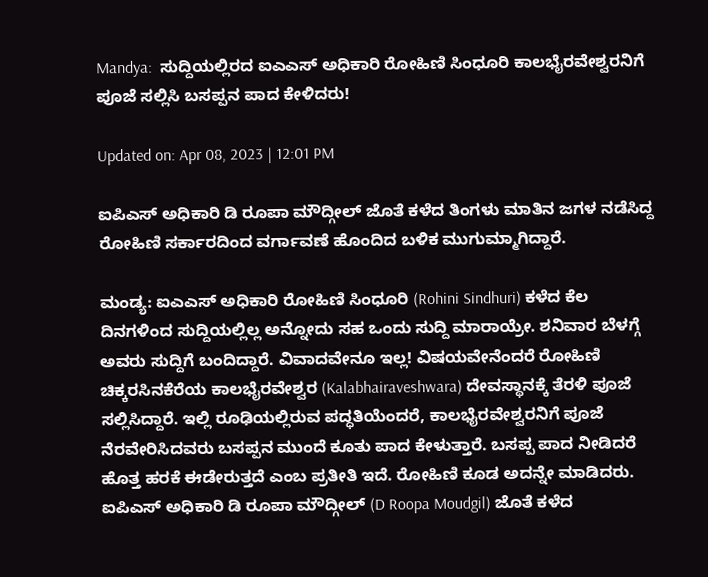Mandya:  ಸುದ್ದಿಯಲ್ಲಿರದ ಐಎಎಸ್ ಅಧಿಕಾರಿ ರೋಹಿಣಿ ಸಿಂಧೂರಿ ಕಾಲಭೈರವೇಶ್ವರನಿಗೆ ಪೂಜೆ ಸಲ್ಲಿಸಿ ಬಸಪ್ಪನ ಪಾದ ಕೇಳಿದರು!

Updated on: Apr 08, 2023 | 12:01 PM

ಐಪಿಎಸ್ ಅಧಿಕಾರಿ ಡಿ ರೂಪಾ ಮೌದ್ಗೀಲ್ ಜೊತೆ ಕಳೆದ ತಿಂಗಳು ಮಾತಿನ ಜಗಳ ನಡೆಸಿದ್ದ ರೋಹಿಣಿ ಸರ್ಕಾರದಿಂದ ವರ್ಗಾವಣೆ ಹೊಂದಿದ ಬಳಿಕ ಮುಗುಮ್ಮಾಗಿದ್ದಾರೆ.

ಮಂಡ್ಯ: ಐಎಎಸ್ ಅಧಿಕಾರಿ ರೋಹಿಣಿ ಸಿಂಧೂರಿ (Rohini Sindhuri) ಕಳೆದ ಕೆಲ ದಿನಗಳಿಂದ ಸುದ್ದಿಯಲ್ಲಿಲ್ಲ ಅನ್ನೋದು ಸಹ ಒಂದು ಸುದ್ದಿ ಮಾರಾಯ್ರೇ. ಶನಿವಾರ ಬೆಳಗ್ಗೆ ಅವರು ಸುದ್ದಿಗೆ ಬಂದಿದ್ದಾರೆ. ವಿವಾದವೇನೂ ಇಲ್ಲ! ವಿಷಯವೇನೆಂದರೆ ರೋಹಿಣಿ ಚಿಕ್ಕರಸಿನಕೆರೆಯ ಕಾಲಭೈರವೇಶ್ವರ (Kalabhairaveshwara) ದೇವಸ್ಥಾನಕ್ಕೆ ತೆರಳಿ ಪೂಜೆ ಸಲ್ಲಿಸಿದ್ದಾರೆ. ಇಲ್ಲಿ ರೂಢಿಯಲ್ಲಿರುವ ಪದ್ಧತಿಯೆಂದರೆ, ಕಾಲಭೈರವೇಶ್ವರನಿಗೆ ಪೂಜೆ ನೆರವೇರಿಸಿದವರು ಬಸಪ್ಪನ ಮುಂದೆ ಕೂತು ಪಾದ ಕೇಳುತ್ತಾರೆ. ಬಸಪ್ಪ ಪಾದ ನೀಡಿದರೆ ಹೊತ್ತ ಹರಕೆ ಈಡೇರುತ್ತದೆ ಎಂಬ ಪ್ರತೀತಿ ಇದೆ. ರೋಹಿಣಿ ಕೂಡ ಅದನ್ನೇ ಮಾಡಿದರು. ಐಪಿಎಸ್ ಅಧಿಕಾರಿ ಡಿ ರೂಪಾ ಮೌದ್ಗೀಲ್ (D Roopa Moudgil) ಜೊತೆ ಕಳೆದ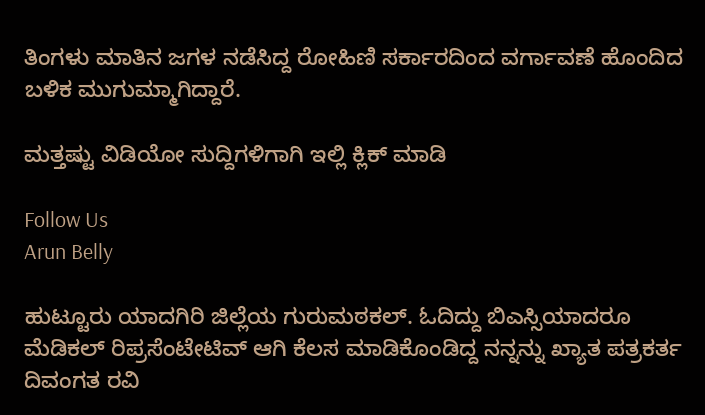ತಿಂಗಳು ಮಾತಿನ ಜಗಳ ನಡೆಸಿದ್ದ ರೋಹಿಣಿ ಸರ್ಕಾರದಿಂದ ವರ್ಗಾವಣೆ ಹೊಂದಿದ ಬಳಿಕ ಮುಗುಮ್ಮಾಗಿದ್ದಾರೆ.

ಮತ್ತಷ್ಟು ವಿಡಿಯೋ ಸುದ್ದಿಗಳಿಗಾಗಿ ಇಲ್ಲಿ ಕ್ಲಿಕ್ ಮಾಡಿ

Follow Us
Arun Belly

ಹುಟ್ಟೂರು ಯಾದಗಿರಿ ಜಿಲ್ಲೆಯ ಗುರುಮಠಕಲ್. ಓದಿದ್ದು ಬಿಎಸ್ಸಿಯಾದರೂ ಮೆಡಿಕಲ್ ರಿಪ್ರಸೆಂಟೇಟಿವ್ ಆಗಿ ಕೆಲಸ ಮಾಡಿಕೊಂಡಿದ್ದ ನನ್ನನ್ನು ಖ್ಯಾತ ಪತ್ರಕರ್ತ ದಿವಂಗತ ರವಿ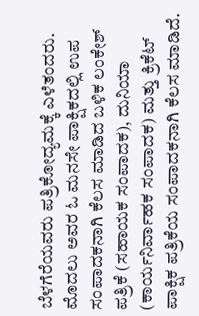ಬೆಳಗೆರೆಯವರು ಪತ್ರಿಕೋದ್ಯಮಕ್ಕೆ ಎಳೆತಂದರು. ಮೊದಲು ಅವರ ಓ ಮನಸೇ ಪಾಕ್ಷಿಕದಲ್ಲಿ ಉಪ ಸಂಪಾದಕನಾಗಿ ಕೆಲಸ ಮಾಡಿದ ಬಳಿಕ ಲಂಕೇಶ್ ಪತ್ರಿಕೆ (ಸಹಾಯಕ ಸಂಪಾದಕ), ದುನಿಯಾ (ಕಾರ್ಯನಿರ್ವಾಹಕ ಸಂಪಾದಕ) ಮತ್ತು ಕ್ರಿಕೆಟ್ ಪಾಕ್ಷಿಕ ಪತ್ರಿಕೆಯ ಸಂಪಾದಕನಾಗಿ ಕೆಲಸ ಮಾಡಿದೆ.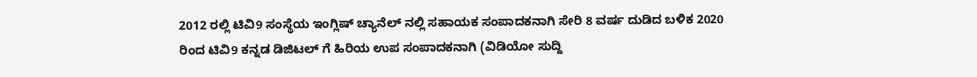2012 ರಲ್ಲಿ ಟಿವಿ9 ಸಂಸ್ಥೆಯ ಇಂಗ್ಲಿಷ್ ಚ್ಯಾನೆಲ್ ನಲ್ಲಿ ಸಹಾಯಕ ಸಂಪಾದಕನಾಗಿ ಸೇರಿ 8 ವರ್ಷ ದುಡಿದ ಬಳಿಕ 2020 ರಿಂದ ಟಿವಿ9 ಕನ್ನಡ ಡಿಜಿಟಲ್ ಗೆ ಹಿರಿಯ ಉಪ ಸಂಪಾದಕನಾಗಿ (ವಿಡಿಯೋ ಸುದ್ದಿ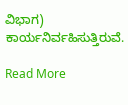ವಿಭಾಗ) ಕಾರ್ಯನಿರ್ವಹಿಸುತ್ತಿರುವೆ.

Read More